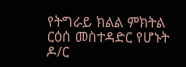የትግራይ ክልል ምክትል ርዕሰ መስተዳድር የሆኑት ዶ/ር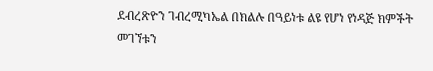ደብረጽዮን ገብረሚካኤል በክልሉ በዓይነቱ ልዩ የሆነ የነዳጅ ክምችት መገኘቱን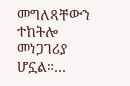መግለጻቸውን ተከትሎ መነጋገሪያ ሆኗል።…